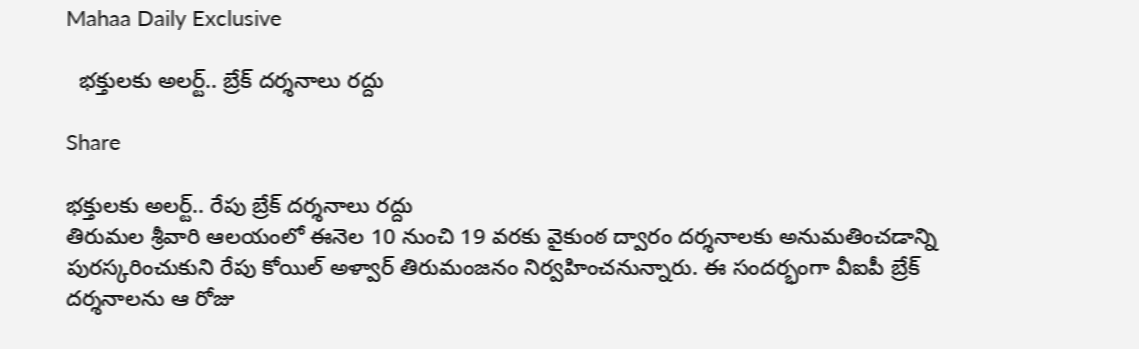Mahaa Daily Exclusive

  భక్తులకు అలర్ట్.. బ్రేక్ దర్శనాలు రద్దు

Share

భక్తులకు అలర్ట్.. రేపు బ్రేక్ దర్శనాలు రద్దు
తిరుమల శ్రీవారి ఆలయంలో ఈనెల 10 నుంచి 19 వరకు వైకుంఠ ద్వారం దర్శనాలకు అనుమతించడాన్ని పురస్కరించుకుని రేపు కోయిల్ అళ్వార్ తిరుమంజనం నిర్వహించనున్నారు. ఈ సందర్భంగా వీఐపీ బ్రేక్ దర్శనాలను ఆ రోజు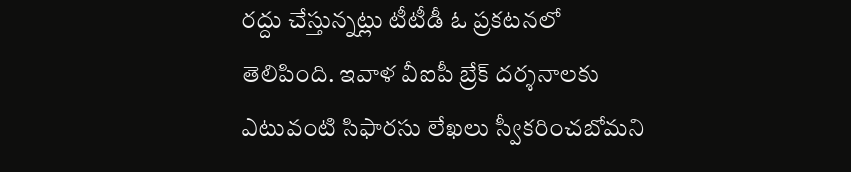రద్దు చేస్తున్నట్లు టీటీడీ ఓ ప్రకటనలో తెలిపింది. ఇవాళ వీఐపీ బ్రేక్ దర్శనాలకు ఎటువంటి సిఫారసు లేఖలు స్వీకరించబోమని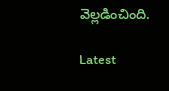వెల్లడించింది.

Latest